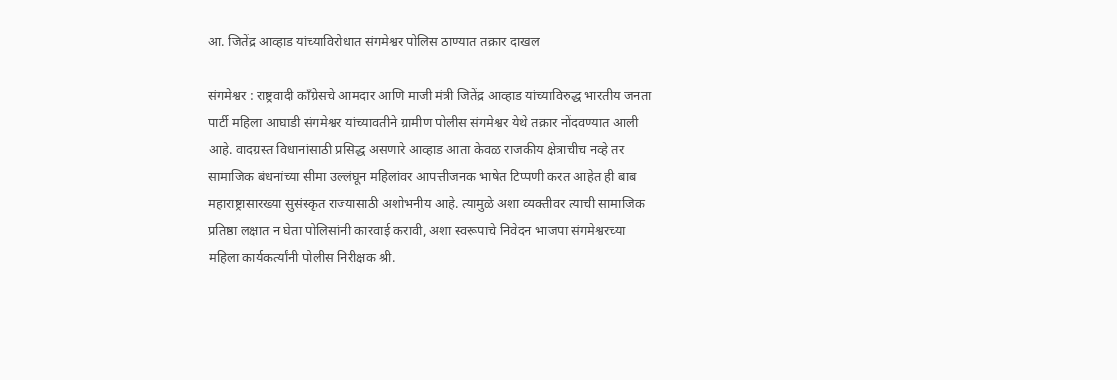आ. जितेंद्र आव्हाड यांच्याविरोधात संगमेश्वर पोलिस ठाण्यात तक्रार दाखल

संगमेश्वर : राष्ट्रवादी काँग्रेसचे आमदार आणि माजी मंत्री जितेंद्र आव्हाड यांच्याविरुद्ध भारतीय जनता पार्टी महिला आघाडी संगमेश्वर यांच्यावतीने ग्रामीण पोलीस संगमेश्वर येथे तक्रार नोंदवण्यात आली आहे. वादग्रस्त विधानांसाठी प्रसिद्ध असणारे आव्हाड आता केवळ राजकीय क्षेत्राचीच नव्हे तर सामाजिक बंधनांच्या सीमा उल्लंघून महिलांवर आपत्तीजनक भाषेत टिप्पणी करत आहेत ही बाब महाराष्ट्रासारख्या सुसंस्कृत राज्यासाठी अशोभनीय आहे. त्यामुळे अशा व्यक्तीवर त्याची सामाजिक प्रतिष्ठा लक्षात न घेता पोलिसांनी कारवाई करावी, अशा स्वरूपाचे निवेदन भाजपा संगमेश्वरच्या महिला कार्यकर्त्यांनी पोलीस निरीक्षक श्री.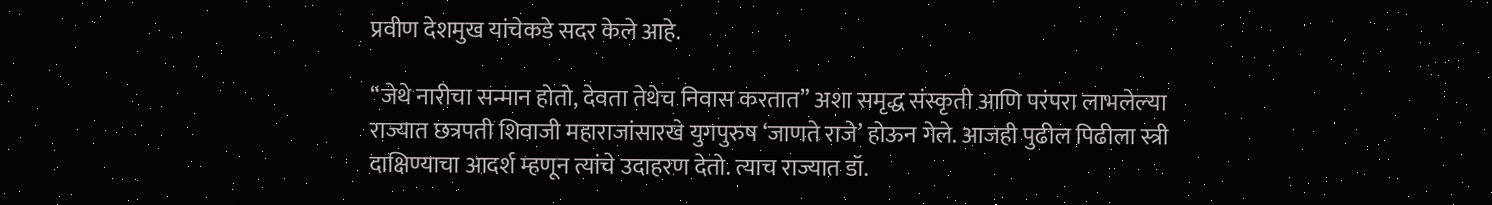प्रवीण देशमुख यांचेकडे सदर केले आहे.

“जेथे नारीचा सन्मान होतो, देवता तेथेच निवास करतात” अशा समृद्ध संस्कृती आणि परंपरा लाभलेल्या राज्यात छत्रपती शिवाजी महाराजांसारखे युगपुरुष ‘जाणते राजे’ होऊन गेले. आजही पुढील पिढीला स्त्री दाक्षिण्याचा आदर्श म्हणून त्यांचे उदाहरण देतो. त्याच राज्यात डॉ.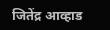जितेंद्र आव्हाड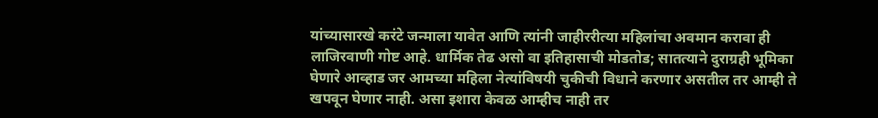यांच्यासारखे करंटे जन्माला यावेत आणि त्यांनी जाहीररीत्या महिलांचा अवमान करावा ही लाजिरवाणी गोष्ट आहे. धार्मिक तेढ असो वा इतिहासाची मोडतोड; सातत्याने दुराग्रही भूमिका घेणारे आव्हाड जर आमच्या महिला नेत्यांविषयी चुकीची विधाने करणार असतील तर आम्ही ते खपवून घेणार नाही. असा इशारा केवळ आम्हीच नाही तर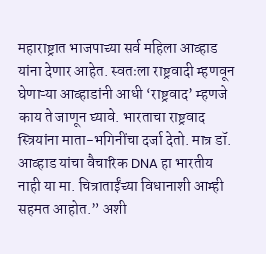महाराष्ट्रात भाजपाच्या सर्व महिला आव्हाड यांना देणार आहेत. स्वतःला राष्ट्रवादी म्हणवून घेणाऱ्या आव्हाडांनी आधी ‘राष्ट्रवाद’ म्हणजे काय ते जाणून घ्यावे. भारताचा राष्ट्रवाद स्त्रियांना माता-भगिनींचा दर्जा देतो. मात्र डॉ. आव्हाड यांचा वैचारिक DNA हा भारतीय नाही या मा. चित्राताईंच्या विधानाशी आम्ही सहमत आहोत.” अशी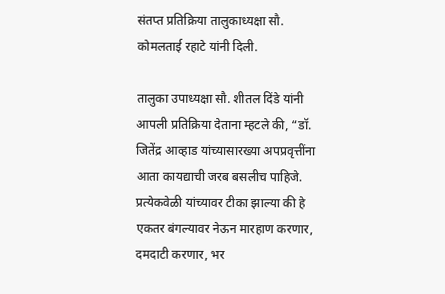संतप्त प्रतिक्रिया तालुकाध्यक्षा सौ. कोमलताई रहाटे यांनी दिली.

तालुका उपाध्यक्षा सौ. शीतल दिंडे यांनी आपली प्रतिक्रिया देताना म्हटले की, “डॉ. जितेंद्र आव्हाड यांच्यासारख्या अपप्रवृत्तींना आता कायद्याची जरब बसलीच पाहिजे. प्रत्येकवेळी यांच्यावर टीका झाल्या की हे एकतर बंगल्यावर नेऊन मारहाण करणार, दमदाटी करणार, भर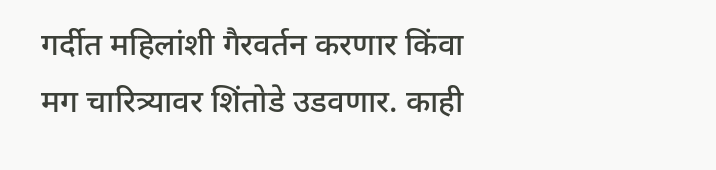गर्दीत महिलांशी गैरवर्तन करणार किंवा मग चारित्र्यावर शिंतोडे उडवणार. काही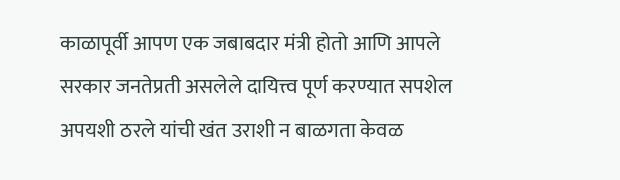काळापूर्वी आपण एक जबाबदार मंत्री होतो आणि आपले सरकार जनतेप्रती असलेले दायित्त्व पूर्ण करण्यात सपशेल अपयशी ठरले यांची खंत उराशी न बाळगता केवळ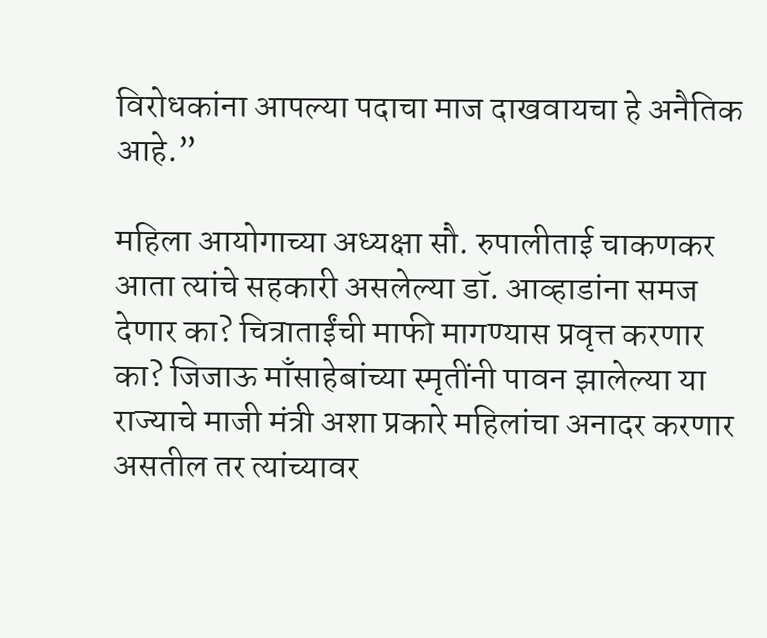विरोधकांना आपल्या पदाचा माज दाखवायचा हे अनैतिक आहे.”

महिला आयोगाच्या अध्यक्षा सौ. रुपालीताई चाकणकर आता त्यांचे सहकारी असलेल्या डॉ. आव्हाडांना समज देणार का? चित्राताईंची माफी मागण्यास प्रवृत्त करणार का? जिजाऊ माँसाहेबांच्या स्मृतींनी पावन झालेल्या या राज्याचे माजी मंत्री अशा प्रकारे महिलांचा अनादर करणार असतील तर त्यांच्यावर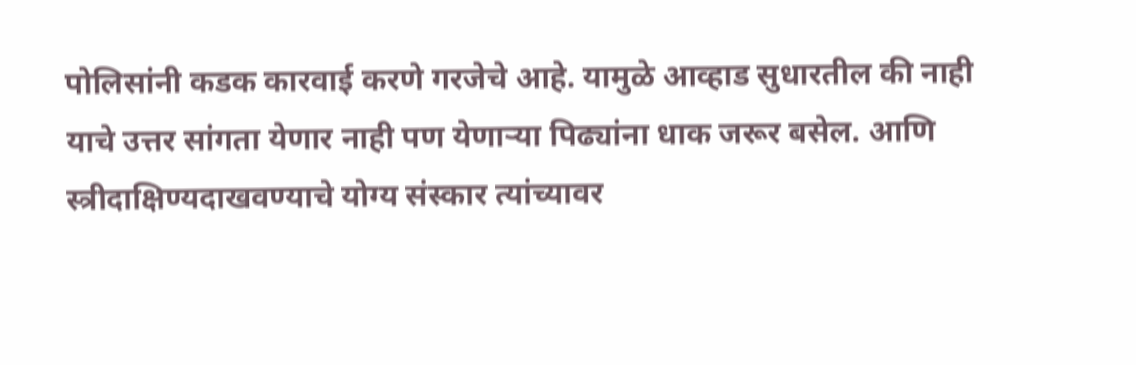पोलिसांनी कडक कारवाई करणे गरजेचे आहे. यामुळे आव्हाड सुधारतील की नाही याचे उत्तर सांगता येणार नाही पण येणाऱ्या पिढ्यांना धाक जरूर बसेल. आणि स्त्रीदाक्षिण्यदाखवण्याचे योग्य संस्कार त्यांच्यावर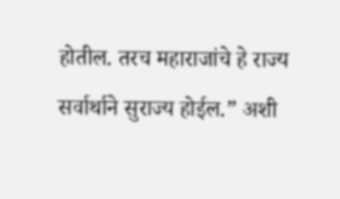होतील. तरच महाराजांचे हे राज्य सर्वार्थाने सुराज्य होईल.” अशी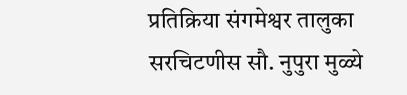प्रतिक्रिया संगमेश्वर तालुका सरचिटणीस सौ. नुपुरा मुळ्ये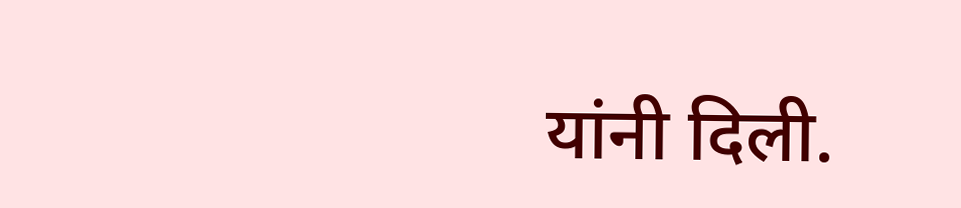यांनी दिली.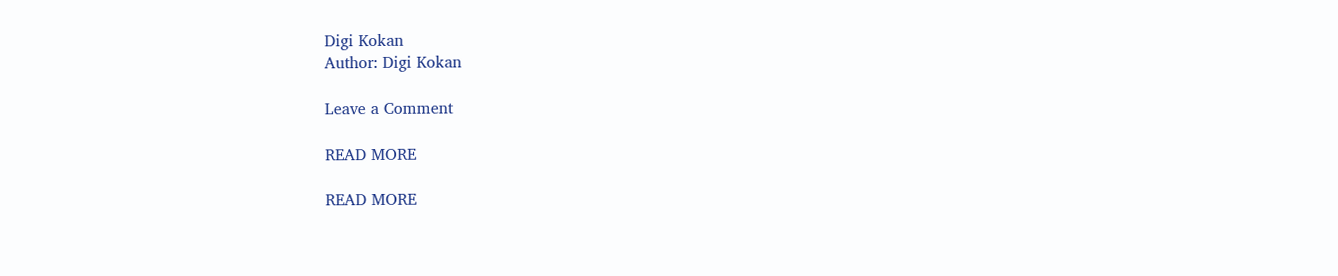Digi Kokan
Author: Digi Kokan

Leave a Comment

READ MORE

READ MORE